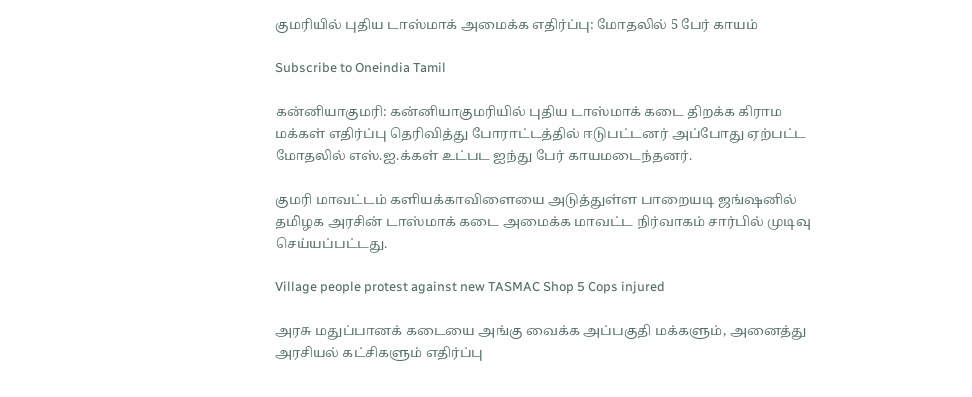குமரியில் புதிய டாஸ்மாக் அமைக்க எதிர்ப்பு: மோதலில் 5 பேர் காயம்

Subscribe to Oneindia Tamil

கன்னியாகுமரி: கன்னியாகுமரியில் புதிய டாஸ்மாக் கடை திறக்க கிராம மக்கள் எதிர்ப்பு தெரிவித்து போராட்டத்தில் ஈடுபட்டனர் அப்போது ஏற்பட்ட மோதலில் எஸ்.ஐ.க்கள் உட்பட ஐந்து பேர் காயமடைந்தனர்.

குமரி மாவட்டம் களியக்காவிளையை அடுத்துள்ள பாறையடி ஜங்ஷனில் தமிழக அரசின் டாஸ்மாக் கடை அமைக்க மாவட்ட நிர்வாகம் சார்பில் முடிவு செய்யப்பட்டது.

Village people protest against new TASMAC Shop 5 Cops injured

அரசு மதுப்பானக் கடையை அங்கு வைக்க அப்பகுதி மக்களும், அனைத்து அரசியல் கட்சிகளும் எதிர்ப்பு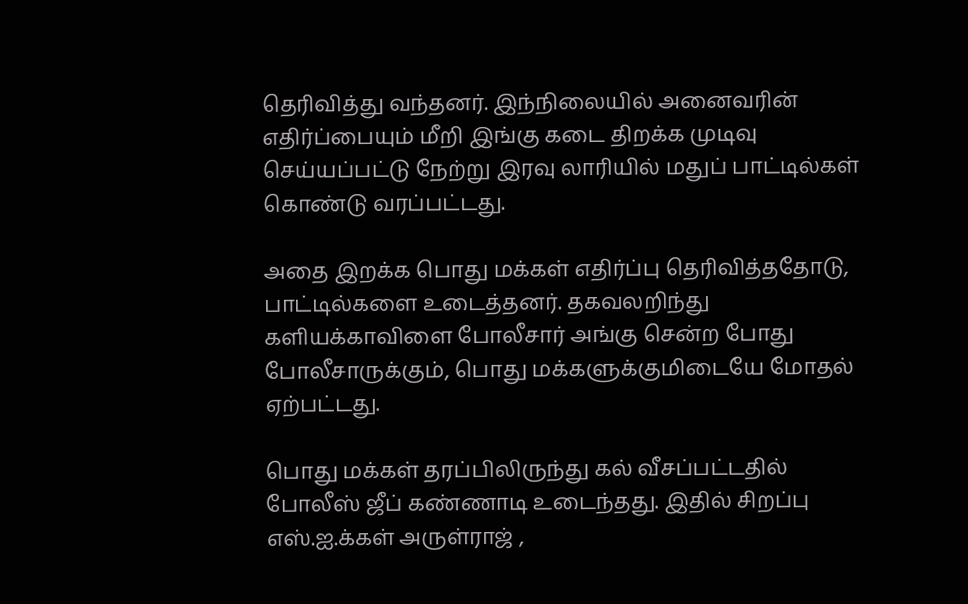தெரிவித்து வந்தனர். இந்நிலையில் அனைவரின் எதிர்ப்பையும் மீறி இங்கு கடை திறக்க முடிவு செய்யப்பட்டு நேற்று இரவு லாரியில் மதுப் பாட்டில்கள் கொண்டு வரப்பட்டது.

அதை இறக்க பொது மக்கள் எதிர்ப்பு தெரிவித்ததோடு, பாட்டில்களை உடைத்தனர். தகவலறிந்து களியக்காவிளை போலீசார் அங்கு சென்ற போது போலீசாருக்கும், பொது மக்களுக்குமிடையே மோதல் ஏற்பட்டது.

பொது மக்கள் தரப்பிலிருந்து கல் வீசப்பட்டதில் போலீஸ் ஜீப் கண்ணாடி உடைந்தது. இதில் சிறப்பு எஸ்.ஐ.க்கள் அருள்ராஜ் ,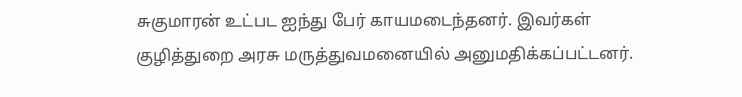சுகுமாரன் உட்பட ஐந்து பேர் காயமடைந்தனர். இவர்கள் குழித்துறை அரசு மருத்துவமனையில் அனுமதிக்கப்பட்டனர்.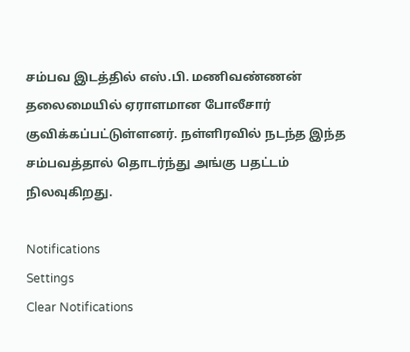சம்பவ இடத்தில் எஸ்.பி. மணிவண்ணன் தலைமையில் ஏராளமான போலீசார் குவிக்கப்பட்டுள்ளனர். நள்ளிரவில் நடந்த இந்த சம்பவத்தால் தொடர்ந்து அங்கு பதட்டம் நிலவுகிறது.

Notifications
Settings
Clear Notifications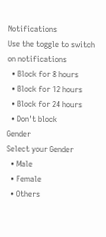Notifications
Use the toggle to switch on notifications
  • Block for 8 hours
  • Block for 12 hours
  • Block for 24 hours
  • Don't block
Gender
Select your Gender
  • Male
  • Female
  • Others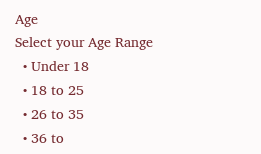Age
Select your Age Range
  • Under 18
  • 18 to 25
  • 26 to 35
  • 36 to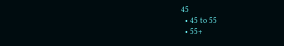45
  • 45 to 55
  • 55+